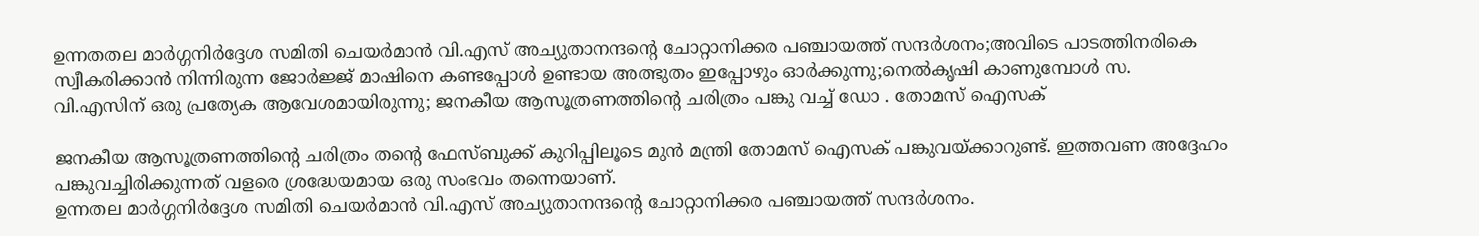ഉന്നതതല മാർഗ്ഗനിർദ്ദേശ സമിതി ചെയർമാൻ വി.എസ് അച്യുതാനന്ദന്റെ ചോറ്റാനിക്കര പഞ്ചായത്ത് സന്ദർശനം;അവിടെ പാടത്തിനരികെ സ്വീകരിക്കാൻ നിന്നിരുന്ന ജോർജ്ജ് മാഷിനെ കണ്ടപ്പോൾ ഉണ്ടായ അത്ഭുതം ഇപ്പോഴും ഓർക്കുന്നു;നെൽകൃഷി കാണുമ്പോൾ സ. വി.എസിന് ഒരു പ്രത്യേക ആവേശമായിരുന്നു; ജനകീയ ആസൂത്രണത്തിന്റെ ചരിത്രം പങ്കു വച്ച് ഡോ . തോമസ് ഐസക്

ജനകീയ ആസൂത്രണത്തിന്റെ ചരിത്രം തന്റെ ഫേസ്ബുക്ക് കുറിപ്പിലൂടെ മുൻ മന്ത്രി തോമസ് ഐസക് പങ്കുവയ്ക്കാറുണ്ട്. ഇത്തവണ അദ്ദേഹം പങ്കുവച്ചിരിക്കുന്നത് വളരെ ശ്രദ്ധേയമായ ഒരു സംഭവം തന്നെയാണ്.
ഉന്നതല മാർഗ്ഗനിർദ്ദേശ സമിതി ചെയർമാൻ വി.എസ് അച്യുതാനന്ദന്റെ ചോറ്റാനിക്കര പഞ്ചായത്ത് സന്ദർശനം.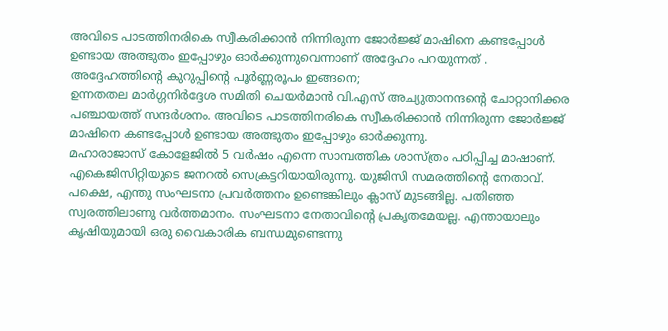അവിടെ പാടത്തിനരികെ സ്വീകരിക്കാൻ നിന്നിരുന്ന ജോർജ്ജ് മാഷിനെ കണ്ടപ്പോൾ ഉണ്ടായ അത്ഭുതം ഇപ്പോഴും ഓർക്കുന്നുവെന്നാണ് അദ്ദേഹം പറയുന്നത് . അദ്ദേഹത്തിന്റെ കുറുപ്പിന്റെ പൂർണ്ണരൂപം ഇങ്ങനെ;
ഉന്നതതല മാർഗ്ഗനിർദ്ദേശ സമിതി ചെയർമാൻ വി.എസ് അച്യുതാനന്ദന്റെ ചോറ്റാനിക്കര പഞ്ചായത്ത് സന്ദർശനം. അവിടെ പാടത്തിനരികെ സ്വീകരിക്കാൻ നിന്നിരുന്ന ജോർജ്ജ് മാഷിനെ കണ്ടപ്പോൾ ഉണ്ടായ അത്ഭുതം ഇപ്പോഴും ഓർക്കുന്നു.
മഹാരാജാസ് കോളേജിൽ 5 വർഷം എന്നെ സാമ്പത്തിക ശാസ്ത്രം പഠിപ്പിച്ച മാഷാണ്. എകെജിസിറ്റിയുടെ ജനറൽ സെക്രട്ടറിയായിരുന്നു. യുജിസി സമരത്തിന്റെ നേതാവ്. പക്ഷെ, എന്തു സംഘടനാ പ്രവർത്തനം ഉണ്ടെങ്കിലും ക്ലാസ് മുടങ്ങില്ല. പതിഞ്ഞ സ്വരത്തിലാണു വർത്തമാനം. സംഘടനാ നേതാവിന്റെ പ്രകൃതമേയല്ല. എന്തായാലും കൃഷിയുമായി ഒരു വൈകാരിക ബന്ധമുണ്ടെന്നു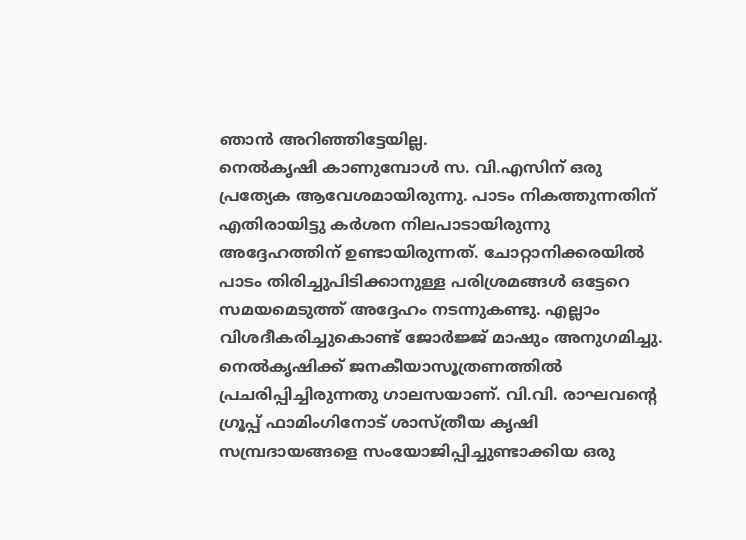ഞാൻ അറിഞ്ഞിട്ടേയില്ല.
നെൽകൃഷി കാണുമ്പോൾ സ. വി.എസിന് ഒരു പ്രത്യേക ആവേശമായിരുന്നു. പാടം നികത്തുന്നതിന് എതിരായിട്ടു കർശന നിലപാടായിരുന്നു അദ്ദേഹത്തിന് ഉണ്ടായിരുന്നത്. ചോറ്റാനിക്കരയിൽ പാടം തിരിച്ചുപിടിക്കാനുള്ള പരിശ്രമങ്ങൾ ഒട്ടേറെ സമയമെടുത്ത് അദ്ദേഹം നടന്നുകണ്ടു. എല്ലാം വിശദീകരിച്ചുകൊണ്ട് ജോർജ്ജ് മാഷും അനുഗമിച്ചു.
നെൽകൃഷിക്ക് ജനകീയാസൂത്രണത്തിൽ പ്രചരിപ്പിച്ചിരുന്നതു ഗാലസയാണ്. വി.വി. രാഘവന്റെ ഗ്രൂപ്പ് ഫാമിംഗിനോട് ശാസ്ത്രീയ കൃഷി സമ്പ്രദായങ്ങളെ സംയോജിപ്പിച്ചുണ്ടാക്കിയ ഒരു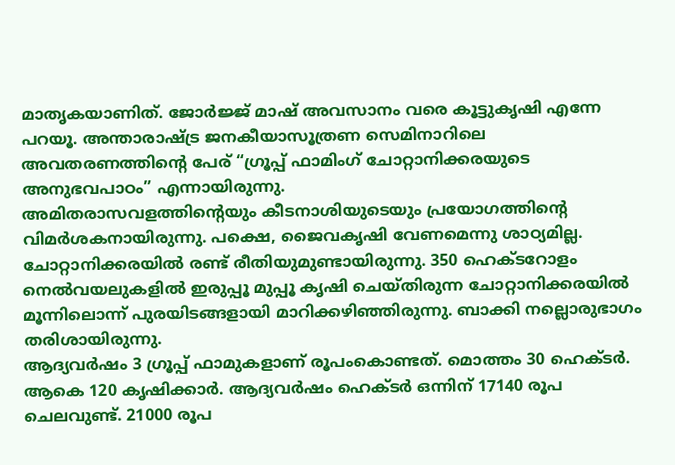മാതൃകയാണിത്. ജോർജ്ജ് മാഷ് അവസാനം വരെ കൂട്ടുകൃഷി എന്നേ പറയൂ. അന്താരാഷ്ട്ര ജനകീയാസൂത്രണ സെമിനാറിലെ അവതരണത്തിന്റെ പേര് “ഗ്രൂപ്പ് ഫാമിംഗ് ചോറ്റാനിക്കരയുടെ അനുഭവപാഠം” എന്നായിരുന്നു.
അമിതരാസവളത്തിന്റെയും കീടനാശിയുടെയും പ്രയോഗത്തിന്റെ വിമർശകനായിരുന്നു. പക്ഷെ, ജൈവകൃഷി വേണമെന്നു ശാഠ്യമില്ല. ചോറ്റാനിക്കരയിൽ രണ്ട് രീതിയുമുണ്ടായിരുന്നു. 350 ഹെക്ടറോളം നെൽവയലുകളിൽ ഇരുപ്പൂ മുപ്പൂ കൃഷി ചെയ്തിരുന്ന ചോറ്റാനിക്കരയിൽ മൂന്നിലൊന്ന് പുരയിടങ്ങളായി മാറിക്കഴിഞ്ഞിരുന്നു. ബാക്കി നല്ലൊരുഭാഗം തരിശായിരുന്നു.
ആദ്യവർഷം 3 ഗ്രൂപ്പ് ഫാമുകളാണ് രൂപംകൊണ്ടത്. മൊത്തം 30 ഹെക്ടർ. ആകെ 120 കൃഷിക്കാർ. ആദ്യവർഷം ഹെക്ടർ ഒന്നിന് 17140 രൂപ ചെലവുണ്ട്. 21000 രൂപ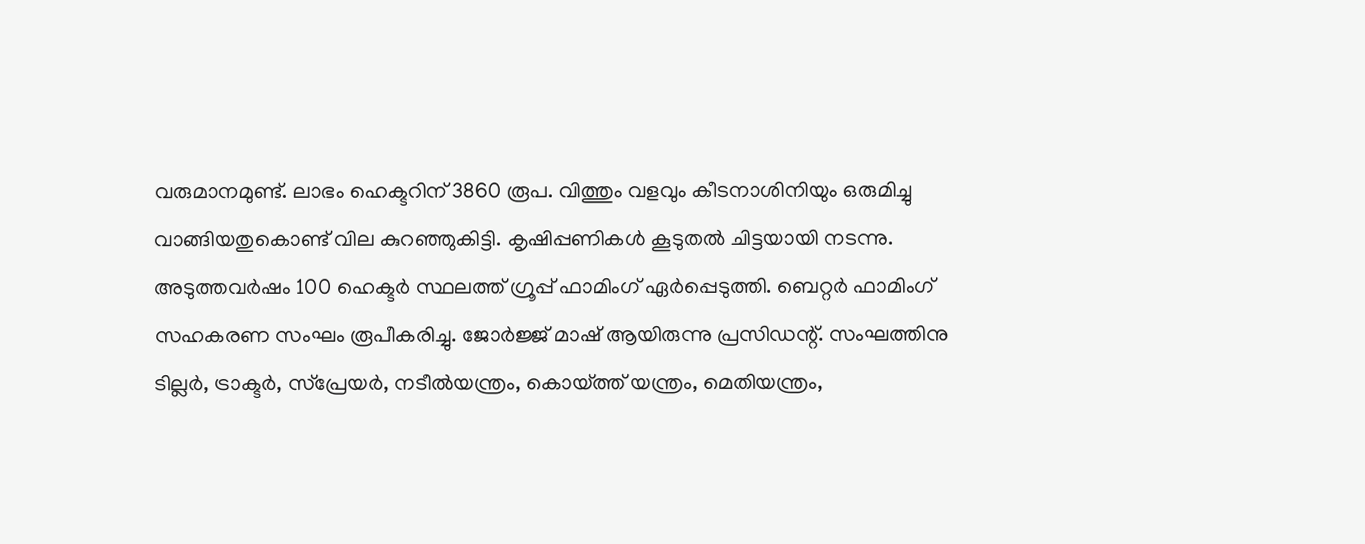വരുമാനമുണ്ട്. ലാഭം ഹെക്ടറിന് 3860 രൂപ. വിത്തും വളവും കീടനാശിനിയും ഒരുമിച്ചു വാങ്ങിയതുകൊണ്ട് വില കുറഞ്ഞുകിട്ടി. കൃഷിപ്പണികൾ കൂടുതൽ ചിട്ടയായി നടന്നു.
അടുത്തവർഷം 100 ഹെക്ടർ സ്ഥലത്ത് ഗ്രൂപ്പ് ഫാമിംഗ് ഏർപ്പെടുത്തി. ബെറ്റർ ഫാമിംഗ് സഹകരണ സംഘം രൂപീകരിച്ചു. ജോർജ്ജ് മാഷ് ആയിരുന്നു പ്രസിഡന്റ്. സംഘത്തിനു ടില്ലർ, ട്രാക്ടർ, സ്പ്രേയർ, നടീൽയന്ത്രം, കൊയ്ത്ത് യന്ത്രം, മെതിയന്ത്രം,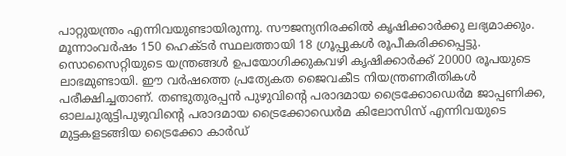പാറ്റുയന്ത്രം എന്നിവയുണ്ടായിരുന്നു. സൗജന്യനിരക്കിൽ കൃഷിക്കാർക്കു ലഭ്യമാക്കും.
മൂന്നാംവർഷം 150 ഹെക്ടർ സ്ഥലത്തായി 18 ഗ്രൂപ്പുകൾ രൂപീകരിക്കപ്പെട്ടു. സൊസൈറ്റിയുടെ യന്ത്രങ്ങൾ ഉപയോഗിക്കുകവഴി കൃഷിക്കാർക്ക് 20000 രൂപയുടെ ലാഭമുണ്ടായി. ഈ വർഷത്തെ പ്രത്യേകത ജൈവകീട നിയന്ത്രണരീതികൾ പരീക്ഷിച്ചതാണ്. തണ്ടുതുരപ്പൻ പുഴുവിന്റെ പരാദമായ ട്രൈക്കോഡെർമ ജാപ്പണിക്ക, ഓലചുരുട്ടിപുഴുവിന്റെ പരാദമായ ട്രൈക്കോഡെർമ കിലോസിസ് എന്നിവയുടെ മുട്ടകളടങ്ങിയ ട്രൈക്കോ കാർഡ്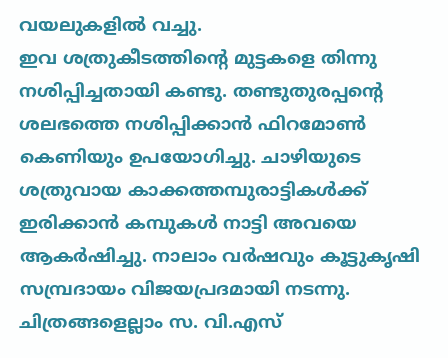വയലുകളിൽ വച്ചു.
ഇവ ശത്രുകീടത്തിന്റെ മുട്ടകളെ തിന്നു നശിപ്പിച്ചതായി കണ്ടു. തണ്ടുതുരപ്പന്റെ ശലഭത്തെ നശിപ്പിക്കാൻ ഫിറമോൺ കെണിയും ഉപയോഗിച്ചു. ചാഴിയുടെ ശത്രുവായ കാക്കത്തമ്പുരാട്ടികൾക്ക് ഇരിക്കാൻ കമ്പുകൾ നാട്ടി അവയെ ആകർഷിച്ചു. നാലാം വർഷവും കൂട്ടുകൃഷി സമ്പ്രദായം വിജയപ്രദമായി നടന്നു. ചിത്രങ്ങളെല്ലാം സ. വി.എസ്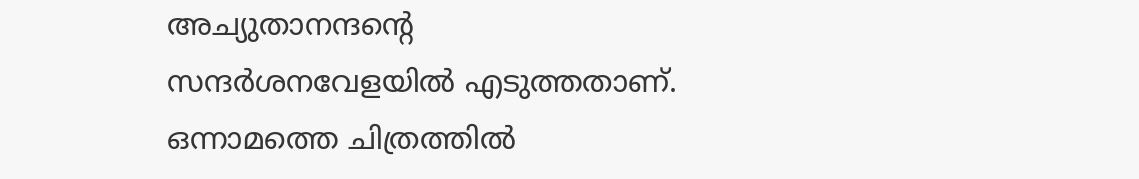അച്യുതാനന്ദന്റെ സന്ദർശനവേളയിൽ എടുത്തതാണ്.
ഒന്നാമത്തെ ചിത്രത്തിൽ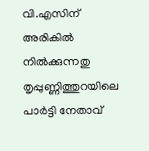വി.എസിന് അരികിൽ നിൽക്കുന്നതു തൃപ്പുണ്ണിത്തുറയിലെ പാർട്ടി നേതാവ്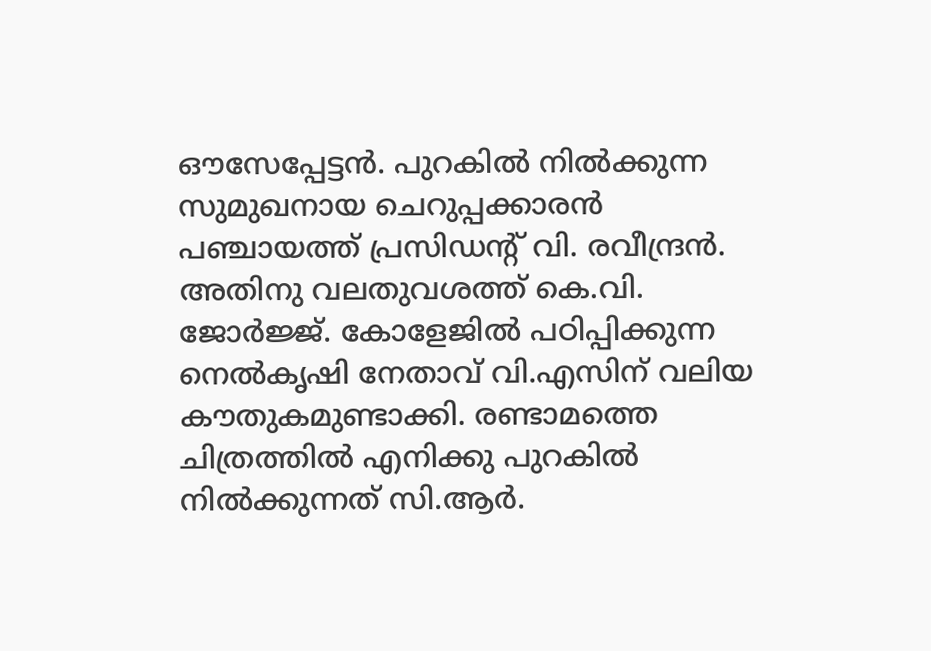ഔസേപ്പേട്ടൻ. പുറകിൽ നിൽക്കുന്ന സുമുഖനായ ചെറുപ്പക്കാരൻ പഞ്ചായത്ത് പ്രസിഡന്റ് വി. രവീന്ദ്രൻ. അതിനു വലതുവശത്ത് കെ.വി. ജോർജ്ജ്. കോളേജിൽ പഠിപ്പിക്കുന്ന നെൽകൃഷി നേതാവ് വി.എസിന് വലിയ കൗതുകമുണ്ടാക്കി. രണ്ടാമത്തെ ചിത്രത്തിൽ എനിക്കു പുറകിൽ നിൽക്കുന്നത് സി.ആർ.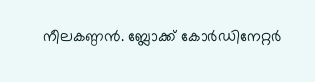നീലകണ്ഠൻ. ബ്ലോക്ക് കോർഡിനേറ്റർ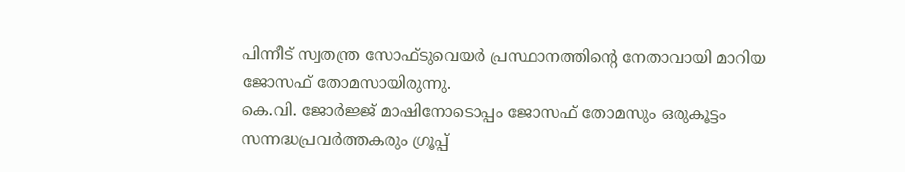പിന്നീട് സ്വതന്ത്ര സോഫ്ടുവെയർ പ്രസ്ഥാനത്തിന്റെ നേതാവായി മാറിയ ജോസഫ് തോമസായിരുന്നു.
കെ.വി. ജോർജ്ജ് മാഷിനോടൊപ്പം ജോസഫ് തോമസും ഒരുകൂട്ടം സന്നദ്ധപ്രവർത്തകരും ഗ്രൂപ്പ്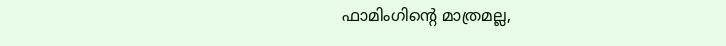ഫാമിംഗിന്റെ മാത്രമല്ല,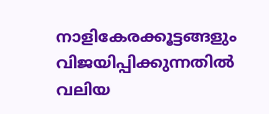നാളികേരക്കൂട്ടങ്ങളും വിജയിപ്പിക്കുന്നതിൽ വലിയ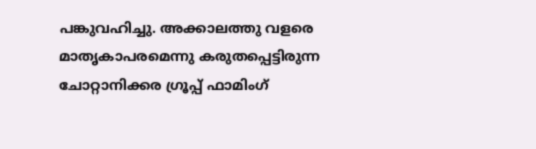പങ്കുവഹിച്ചു. അക്കാലത്തു വളരെ മാതൃകാപരമെന്നു കരുതപ്പെട്ടിരുന്ന ചോറ്റാനിക്കര ഗ്രൂപ്പ് ഫാമിംഗ്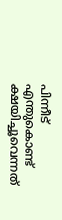പിന്നീട് എന്തുകൊണ്ട് ക്ഷയിച്ചൂവെന്നത്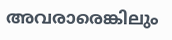അവരാരെങ്കിലും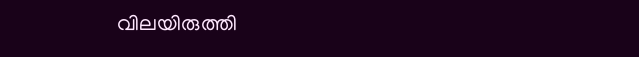വിലയിരുത്തി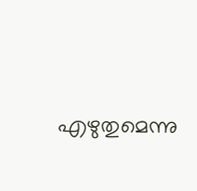എഴുതുമെന്നു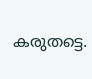കരുതട്ടെ.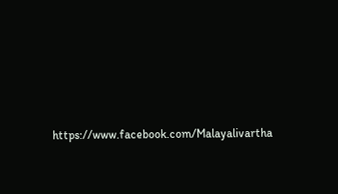https://www.facebook.com/Malayalivartha